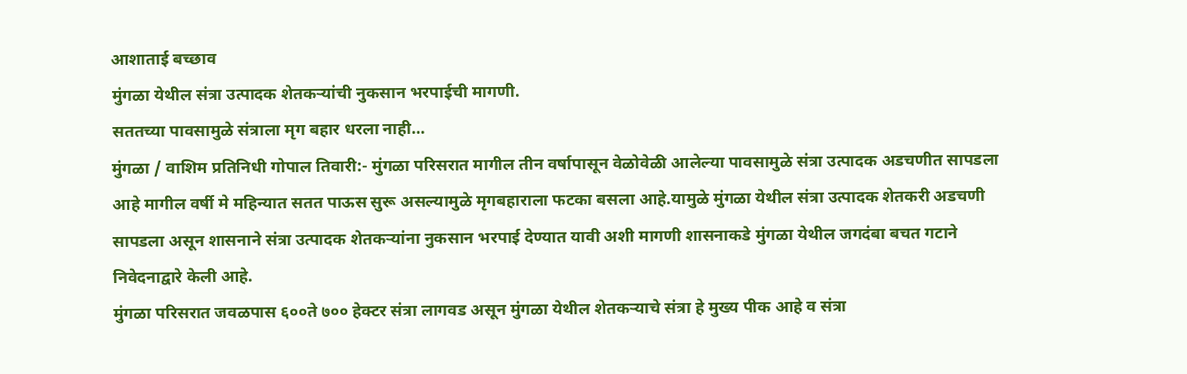आशाताई बच्छाव
मुंगळा येथील संत्रा उत्पादक शेतकऱ्यांची नुकसान भरपाईची मागणी.
सततच्या पावसामुळे संत्राला मृग बहार धरला नाही…
मुंगळा / वाशिम प्रतिनिधी गोपाल तिवारी:- मुंगळा परिसरात मागील तीन वर्षापासून वेळोवेळी आलेल्या पावसामुळे संत्रा उत्पादक अडचणीत सापडला आहे मागील वर्षी मे महिन्यात सतत पाऊस सुरू असल्यामुळे मृगबहाराला फटका बसला आहे.यामुळे मुंगळा येथील संत्रा उत्पादक शेतकरी अडचणी सापडला असून शासनाने संत्रा उत्पादक शेतकऱ्यांना नुकसान भरपाई देण्यात यावी अशी मागणी शासनाकडे मुंगळा येथील जगदंबा बचत गटाने निवेदनाद्वारे केली आहे.
मुंगळा परिसरात जवळपास ६००ते ७०० हेक्टर संत्रा लागवड असून मुंगळा येथील शेतकऱ्याचे संत्रा हे मुख्य पीक आहे व संत्रा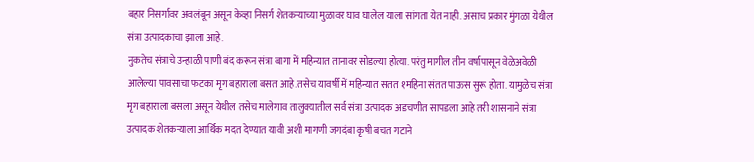बहार निसर्गावर अवलंबून असून केव्हा निसर्ग शेतकऱ्याच्या मुळावर घाव घालेल याला सांगता येत नाही. असाच प्रकार मुंगळा येथील संत्रा उत्पादकाचा झाला आहे.
नुकतेच संत्राचे उन्हाळी पाणी बंद करून संत्रा बागा में महिन्यात तानावर सोडल्या होत्या. परंतु मागील तीन वर्षापासून वेळेअवेळी आलेल्या पावसाचा फटका मृग बहाराला बसत आहे.तसेच यावर्षी में महिन्यात सतत १महिना संतत पाऊस सुरू होता. यामुळेच संत्रा मृग बहाराला बसला असून येथील तसेच मालेगाव तालुक्यातील सर्व संत्रा उत्पादक अडचणीत सापडला आहे तरी शासनाने संत्रा उत्पादक शेतकऱ्याला आर्थिक मदत देण्यात यावी अशी मागणी जगदंबा कृषी बचत गटाने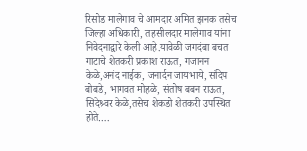रिसोड मालेगाव चे आमदार अमित झनक तसेच जिल्हा अधिकारी, तहसीलदार मालेगाव यांना निवेदनाद्वारे केली आहे.यावेळी जगदंबा बचत गाटाचे शेतकरी प्रकाश राऊत, गजानन केळे,अनंद नाईक, जनार्दन जायभाये, संदिप बोबडे, भागवत मोहळे, संतोष बबन राऊत, सिदेश्र्वर केळे,तसेच शेकडो शेतकरी उपस्थित होते….